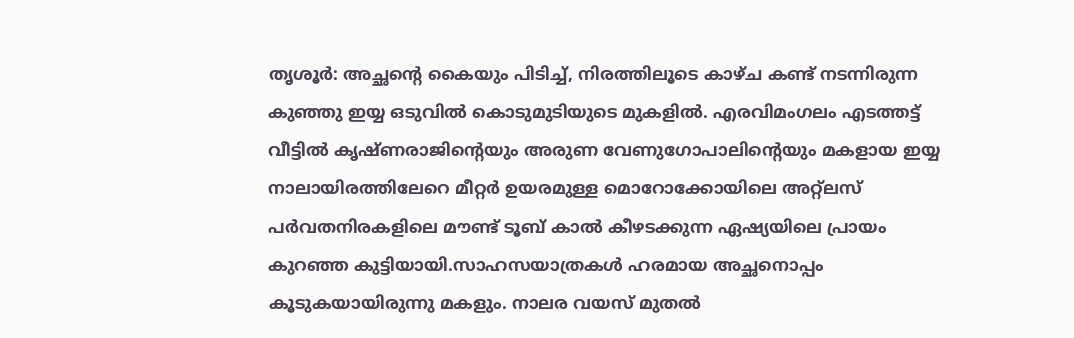തൃശൂർ: അച്ഛന്റെ കൈയും പിടിച്ച്, നിരത്തിലൂടെ കാഴ്ച കണ്ട് നടന്നിരുന്ന കുഞ്ഞു ഇയ്യ ഒടുവിൽ കൊടുമുടിയുടെ മുകളിൽ. എരവിമംഗലം എടത്തട്ട് വീട്ടിൽ കൃഷ്ണരാജിന്റെയും അരുണ വേണുഗോപാലിന്റെയും മകളായ ഇയ്യ നാലായിരത്തിലേറെ മീറ്റർ ഉയരമുള്ള മൊറോക്കോയിലെ അറ്റ്ലസ് പർവതനിരകളിലെ മൗണ്ട് ടൂബ് കാൽ കീഴടക്കുന്ന ഏഷ്യയിലെ പ്രായം കുറഞ്ഞ കുട്ടിയായി.സാഹസയാത്രകൾ ഹരമായ അച്ഛനൊപ്പം കൂടുകയായിരുന്നു മകളും. നാലര വയസ് മുതൽ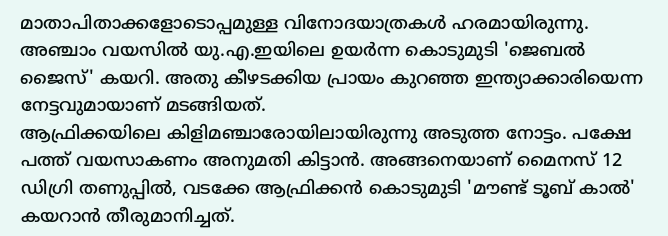മാതാപിതാക്കളോടൊപ്പമുള്ള വിനോദയാത്രകൾ ഹരമായിരുന്നു. അഞ്ചാം വയസിൽ യു.എ.ഇയിലെ ഉയർന്ന കൊടുമുടി 'ജെബൽ ജൈസ്' കയറി. അതു കീഴടക്കിയ പ്രായം കുറഞ്ഞ ഇന്ത്യാക്കാരിയെന്ന നേട്ടവുമായാണ് മടങ്ങിയത്.
ആഫ്രിക്കയിലെ കിളിമഞ്ചാരോയിലായിരുന്നു അടുത്ത നോട്ടം. പക്ഷേ പത്ത് വയസാകണം അനുമതി കിട്ടാൻ. അങ്ങനെയാണ് മൈനസ് 12 ഡിഗ്രി തണുപ്പിൽ, വടക്കേ ആഫ്രിക്കൻ കൊടുമുടി 'മൗണ്ട് ടൂബ് കാൽ' കയറാൻ തീരുമാനിച്ചത്.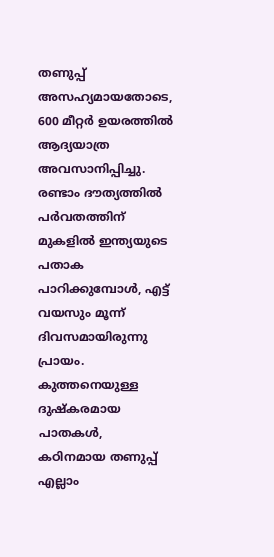തണുപ്പ് അസഹ്യമായതോടെ, 600 മീറ്റർ ഉയരത്തിൽ ആദ്യയാത്ര അവസാനിപ്പിച്ചു. രണ്ടാം ദൗത്യത്തിൽ പർവതത്തിന് മുകളിൽ ഇന്ത്യയുടെ പതാക പാറിക്കുമ്പോൾ, എട്ട് വയസും മൂന്ന് ദിവസമായിരുന്നു പ്രായം. കുത്തനെയുള്ള ദുഷ്കരമായ പാതകൾ, കഠിനമായ തണുപ്പ് എല്ലാം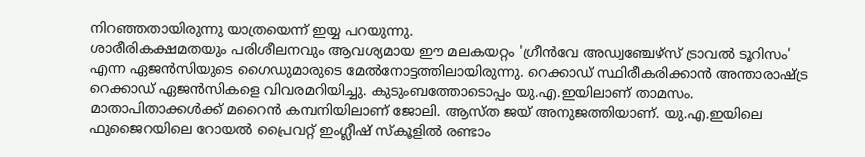നിറഞ്ഞതായിരുന്നു യാത്രയെന്ന് ഇയ്യ പറയുന്നു.
ശാരീരികക്ഷമതയും പരിശീലനവും ആവശ്യമായ ഈ മലകയറ്റം 'ഗ്രീൻവേ അഡ്വഞ്ചേഴ്സ് ട്രാവൽ ടൂറിസം' എന്ന ഏജൻസിയുടെ ഗൈഡുമാരുടെ മേൽനോട്ടത്തിലായിരുന്നു. റെക്കാഡ് സ്ഥിരീകരിക്കാൻ അന്താരാഷ്ട്ര റെക്കാഡ് ഏജൻസികളെ വിവരമറിയിച്ചു. കുടുംബത്തോടൊപ്പം യു.എ.ഇയിലാണ് താമസം. മാതാപിതാക്കൾക്ക് മറൈൻ കമ്പനിയിലാണ് ജോലി. ആസ്ത ജയ് അനുജത്തിയാണ്. യു.എ.ഇയിലെ ഫുജൈറയിലെ റോയൽ പ്രൈവറ്റ് ഇംഗ്ലീഷ് സ്കൂളിൽ രണ്ടാം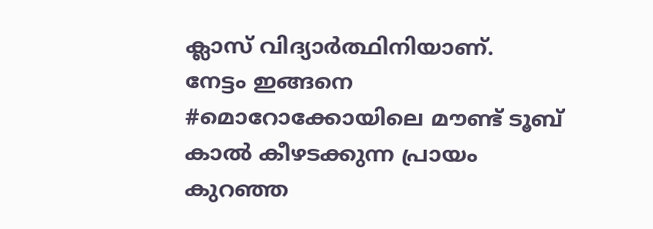ക്ലാസ് വിദ്യാർത്ഥിനിയാണ്.
നേട്ടം ഇങ്ങനെ
#മൊറോക്കോയിലെ മൗണ്ട് ടൂബ് കാൽ കീഴടക്കുന്ന പ്രായം കുറഞ്ഞ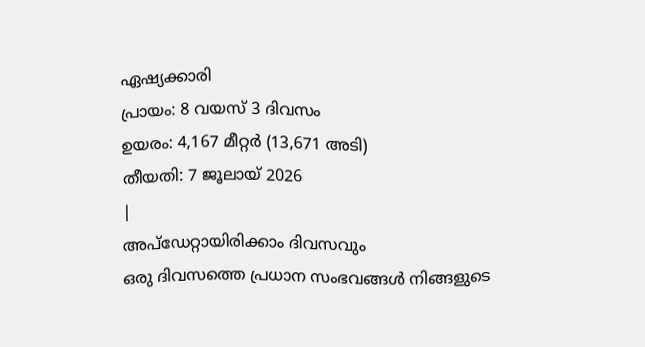ഏഷ്യക്കാരി
പ്രായം: 8 വയസ് 3 ദിവസം
ഉയരം: 4,167 മീറ്റർ (13,671 അടി)
തീയതി: 7 ജൂലായ് 2026
|
അപ്ഡേറ്റായിരിക്കാം ദിവസവും
ഒരു ദിവസത്തെ പ്രധാന സംഭവങ്ങൾ നിങ്ങളുടെ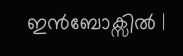ഇൻബോക്സിൽ |